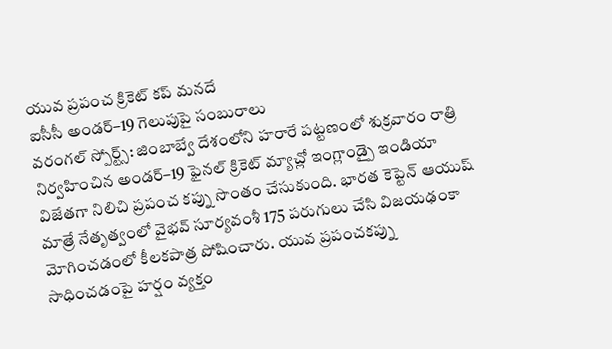యువ ప్రపంచ క్రికెట్ కప్ మనదే
ఐసీసీ అండర్–19 గెలుపుపై సంబురాలు
వరంగల్ స్పోర్ట్స్: జింబాబ్వే దేశంలోని హరారే పట్టణంలో శుక్రవారం రాత్రి నిర్వహించిన అండర్–19 ఫైనల్ క్రికెట్ మ్యాచ్లో ఇంగ్లాండ్పై ఇండియా విజేతగా నిలిచి ప్రపంచ కప్ను సొంతం చేసుకుంది. భారత కెప్టెన్ ఆయుష్ మాత్రే నేతృత్వంలో వైభవ్ సూర్యవంశీ 175 పరుగులు చేసి విజయఢంకా మోగించడంలో కీలకపాత్ర పోషించారు. యువ ప్రపంచకప్ను సాధించడంపై హర్షం వ్యక్తం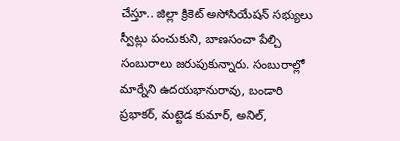చేస్తూ.. జిల్లా క్రికెట్ అసోసియేషన్ సభ్యులు స్వీట్లు పంచుకుని, బాణసంచా పేల్చి సంబురాలు జరుపుకున్నారు. సంబురాల్లో మార్నేని ఉదయభానురావు, బండారి ప్రభాకర్, మట్టెడ కుమార్, అనిల్,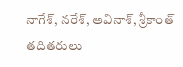నాగేశ్, నరేశ్, అవినాశ్, శ్రీకాంత్ తదితరులు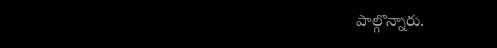పాల్గొన్నారు.